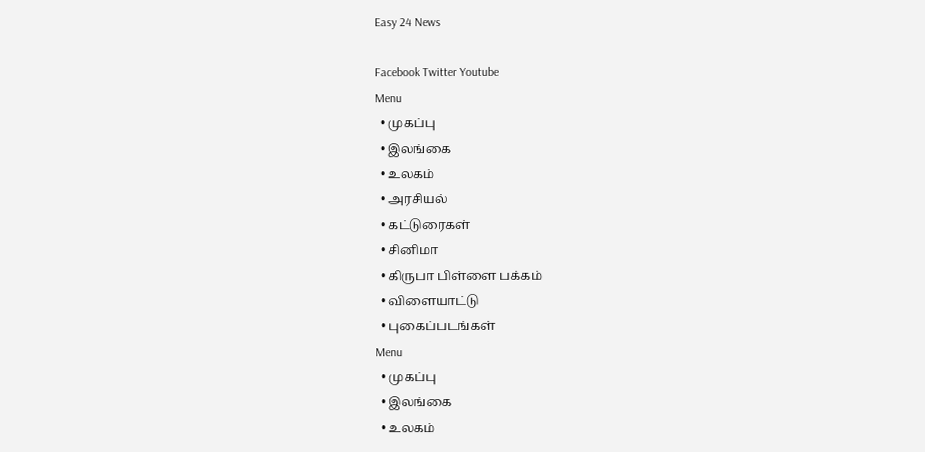Easy 24 News

Facebook Twitter Youtube
Menu
  • முகப்பு
  • இலங்கை
  • உலகம்
  • அரசியல்
  • கட்டுரைகள்
  • சினிமா
  • கிருபா பிள்ளை பக்கம்
  • விளையாட்டு
  • புகைப்படங்கள்
Menu
  • முகப்பு
  • இலங்கை
  • உலகம்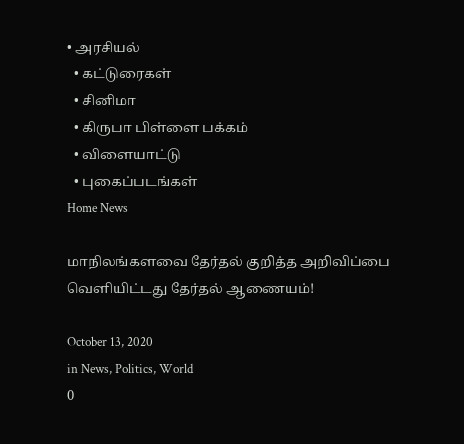• அரசியல்
  • கட்டுரைகள்
  • சினிமா
  • கிருபா பிள்ளை பக்கம்
  • விளையாட்டு
  • புகைப்படங்கள்
Home News

மாநிலங்களவை தேர்தல் குறித்த அறிவிப்பை வெளியிட்டது தேர்தல் ஆணையம்!

October 13, 2020
in News, Politics, World
0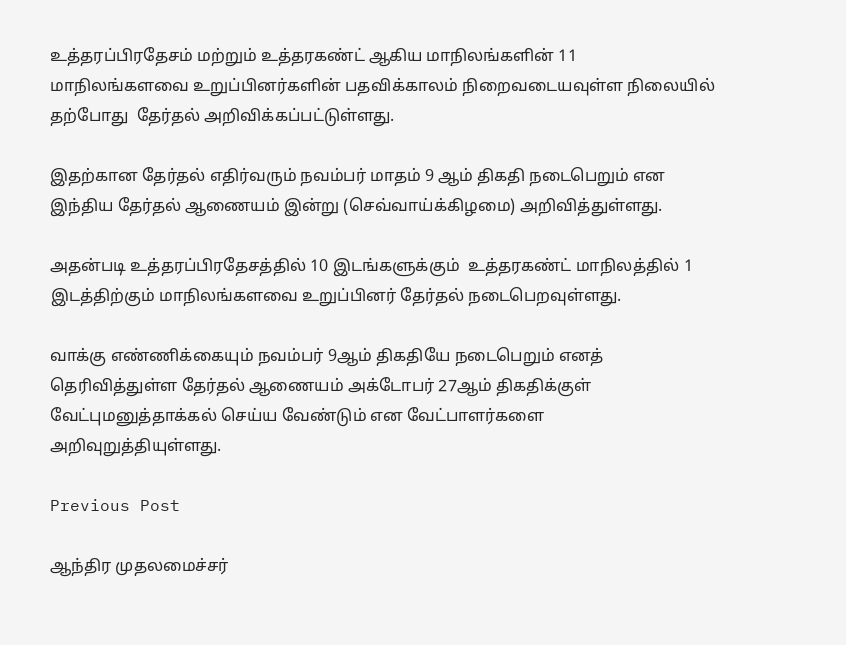உத்தரப்பிரதேசம் மற்றும் உத்தரகண்ட் ஆகிய மாநிலங்களின் 11 மாநிலங்களவை உறுப்பினர்களின் பதவிக்காலம் நிறைவடையவுள்ள நிலையில் தற்போது  தேர்தல் அறிவிக்கப்பட்டுள்ளது.

இதற்கான தேர்தல் எதிர்வரும் நவம்பர் மாதம் 9 ஆம் திகதி நடைபெறும் என இந்திய தேர்தல் ஆணையம் இன்று (செவ்வாய்க்கிழமை) அறிவித்துள்ளது.

அதன்படி உத்தரப்பிரதேசத்தில் 10 இடங்களுக்கும்  உத்தரகண்ட் மாநிலத்தில் 1 இடத்திற்கும் மாநிலங்களவை உறுப்பினர் தேர்தல் நடைபெறவுள்ளது.

வாக்கு எண்ணிக்கையும் நவம்பர் 9ஆம் திகதியே நடைபெறும் எனத் தெரிவித்துள்ள தேர்தல் ஆணையம் அக்டோபர் 27ஆம் திகதிக்குள் வேட்புமனுத்தாக்கல் செய்ய வேண்டும் என வேட்பாளர்களை அறிவுறுத்தியுள்ளது.

Previous Post

ஆந்திர முதலமைச்சர்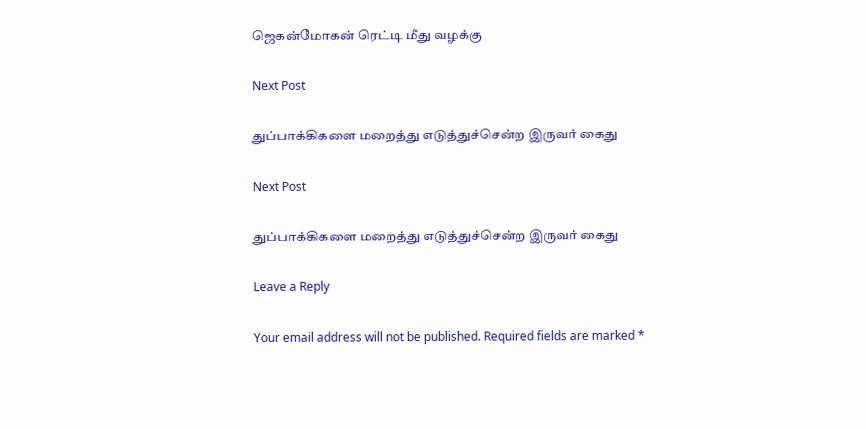ஜெகன்மோகன் ரெட்டி மீது வழக்கு

Next Post

துப்பாக்கிகளை மறைத்து எடுத்துச்சென்ற இருவர் கைது

Next Post

துப்பாக்கிகளை மறைத்து எடுத்துச்சென்ற இருவர் கைது

Leave a Reply

Your email address will not be published. Required fields are marked *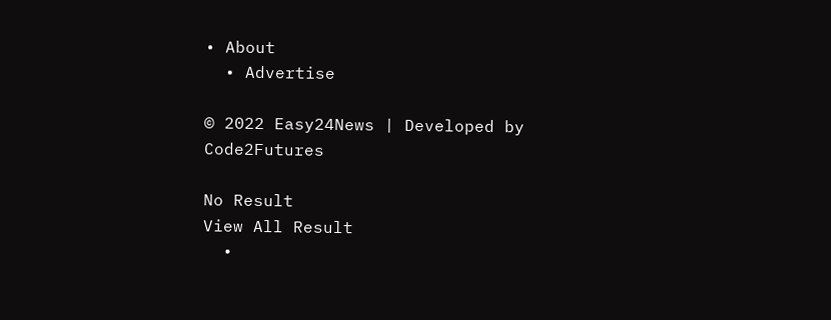• About
  • Advertise

© 2022 Easy24News | Developed by Code2Futures

No Result
View All Result
  •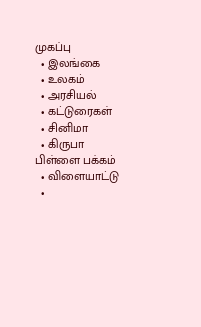முகப்பு
  • இலங்கை
  • உலகம்
  • அரசியல்
  • கட்டுரைகள்
  • சினிமா
  • கிருபா பிள்ளை பக்கம்
  • விளையாட்டு
  •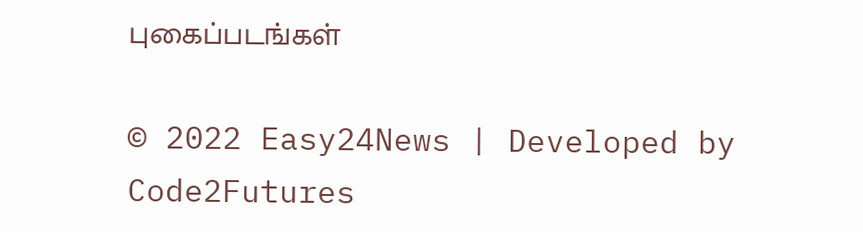புகைப்படங்கள்

© 2022 Easy24News | Developed by Code2Futures